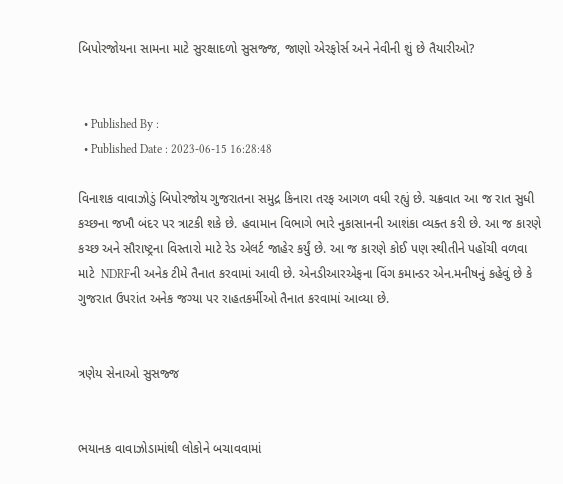બિપોરજોયના સામના માટે સુરક્ષાદળો સુસજ્જ, જાણો એરફોર્સ અને નેવીની શું છે તૈયારીઓ?


  • Published By :
  • Published Date : 2023-06-15 16:28:48

વિનાશક વાવાઝોડું બિપોરજોય ગુજરાતના સમુદ્ર કિનારા તરફ આગળ વધી રહ્યું છે. ચક્રવાત આ જ રાત સુધી કચ્છના જખૌ બંદર પર ત્રાટકી શકે છે. હવામાન વિભાગે ભારે નુકાસાનની આશંકા વ્યક્ત કરી છે. આ જ કારણે કચ્છ અને સૌરાષ્ટ્રના વિસ્તારો માટે રેડ એલર્ટ જાહેર કર્યું છે. આ જ કારણે કોઈ પણ સ્થીતીને પહોંચી વળવા માટે  NDRFની અનેક ટીમે તૈનાત કરવામાં આવી છે. એનડીઆરએફના વિંગ કમાન્ડર એન.મનીષનું કહેવું છે કે ગુજરાત ઉપરાંત અનેક જગ્યા પર રાહતકર્મીઓ તૈનાત કરવામાં આવ્યા છે.


ત્રણેય સેનાઓ સુસજ્જ


ભયાનક વાવાઝોડામાંથી લોકોને બચાવવામાં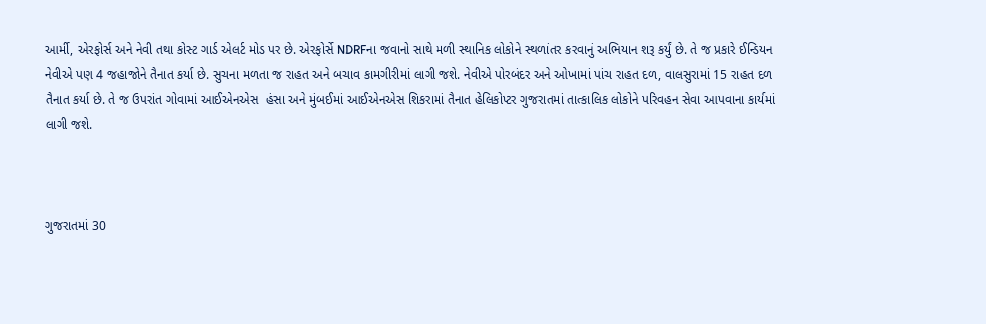આર્મી, એરફોર્સ અને નેવી તથા કોસ્ટ ગાર્ડ એલર્ટ મોડ પર છે. એરફોર્સે NDRFના જવાનો સાથે મળી સ્થાનિક લોકોને સ્થળાંતર કરવાનું અભિયાન શરૂ કર્યું છે. તે જ પ્રકારે ઈન્ડિયન નેવીએ પણ 4 જહાજોને તૈનાત કર્યા છે. સુચના મળતા જ રાહત અને બચાવ કામગીરીમાં લાગી જશે. નેવીએ પોરબંદર અને ઓખામાં પાંચ રાહત દળ, વાલસુરામાં 15 રાહત દળ તૈનાત કર્યા છે. તે જ ઉપરાંત ગોવામાં આઈએનએસ  હંસા અને મુંબઈમાં આઈએનએસ શિકરામાં તૈનાત હેલિકોપ્ટર ગુજરાતમાં તાત્કાલિક લોકોને પરિવહન સેવા આપવાના કાર્યમાં લાગી જશે.



ગુજરાતમાં 30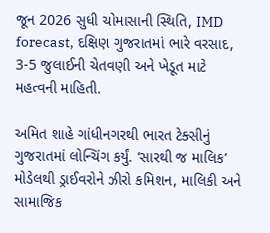જૂન 2026 સુધી ચોમાસાની સ્થિતિ, IMD forecast, દક્ષિણ ગુજરાતમાં ભારે વરસાદ, 3-5 જુલાઈની ચેતવણી અને ખેડૂત માટે મહત્વની માહિતી.

અમિત શાહે ગાંધીનગરથી ભારત ટેક્સીનું ગુજરાતમાં લોન્ચિંગ કર્યું. ‘સારથી જ માલિક’ મોડેલથી ડ્રાઈવરોને ઝીરો કમિશન, માલિકી અને સામાજિક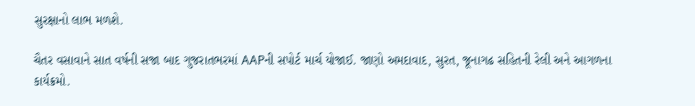સુરક્ષાનો લાભ મળશે.

ચૈતર વસાવાને સાત વર્ષની સજા બાદ ગુજરાતભરમાં AAPની સપોર્ટ માર્ચ યોજાઈ. જાણો અમદાવાદ, સુરત, જૂનાગઢ સહિતની રેલી અને આગળના કાર્યક્રમો.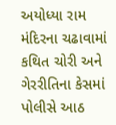અયોધ્યા રામ મંદિરના ચઢાવામાં કથિત ચોરી અને ગેરરીતિના કેસમાં પોલીસે આઠ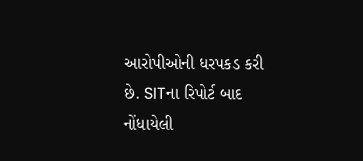આરોપીઓની ધરપકડ કરી છે. SITના રિપોર્ટ બાદ નોંધાયેલી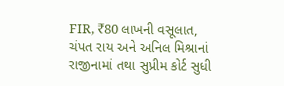FIR, ₹80 લાખની વસૂલાત, ચંપત રાય અને અનિલ મિશ્રાનાં રાજીનામાં તથા સુપ્રીમ કોર્ટ સુધી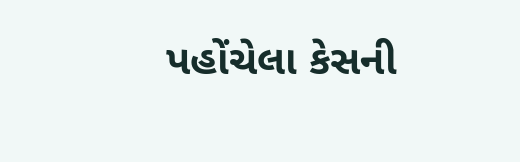પહોંચેલા કેસની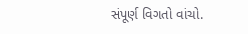સંપૂર્ણ વિગતો વાંચો.